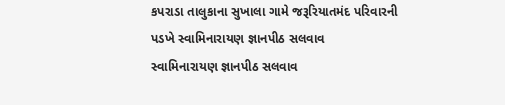કપરાડા તાલુકાના સુખાલા ગામે જરૂરિયાતમંદ પરિવારની પડખે સ્વામિનારાયણ જ્ઞાનપીઠ સલવાવ
સ્વામિનારાયણ જ્ઞાનપીઠ સલવાવ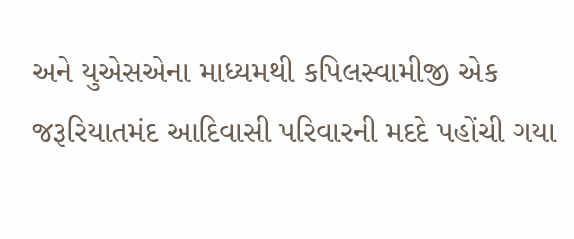અને યુએસએના માધ્યમથી કપિલસ્વામીજી એક જરૂરિયાતમંદ આદિવાસી પરિવારની મદદે પહોંચી ગયા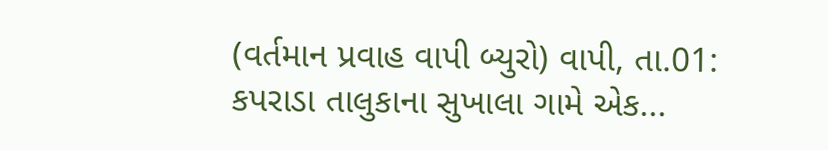(વર્તમાન પ્રવાહ વાપી બ્યુરો) વાપી, તા.01: કપરાડા તાલુકાના સુખાલા ગામે એક...